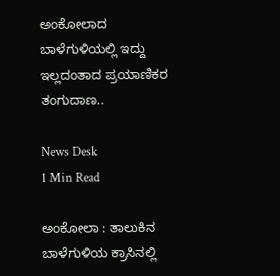ಅಂಕೋಲಾದ ಬಾಳೆಗುಳಿಯಲ್ಲಿ ಇದ್ದು ಇಲ್ಲದಂತಾದ ಪ್ರಯಾಣಿಕರ ತಂಗುದಾಣ..

News Desk
1 Min Read

ಅಂಕೋಲಾ : ತಾಲುಕಿನ ಬಾಳೆಗುಳಿಯ ಕ್ರಾಸಿನಲ್ಲಿ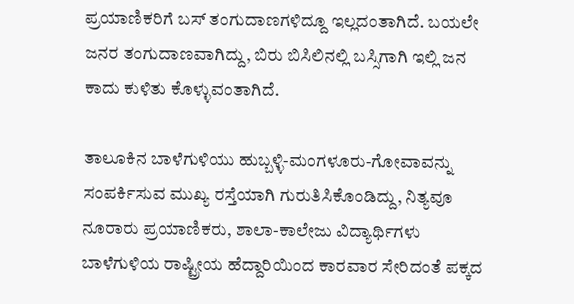ಪ್ರಯಾಣಿಕರಿಗೆ ಬಸ್ ತಂಗುದಾಣಗಳಿದ್ದೂ ಇಲ್ಲದಂತಾಗಿದೆ. ಬಯಲೇ ಜನರ ತಂಗುದಾಣವಾಗಿದ್ದು, ಬಿರು ಬಿಸಿಲಿನಲ್ಲಿ ಬಸ್ಸಿಗಾಗಿ ಇಲ್ಲಿ ಜನ ಕಾದು ಕುಳಿತು ಕೊಳ್ಳುವಂತಾಗಿದೆ.

ತಾಲೂಕಿನ ಬಾಳೆಗುಳಿಯು ಹುಬ್ಬಳ್ಳಿ-ಮಂಗಳೂರು-ಗೋವಾವನ್ನು ಸಂಪರ್ಕಿಸುವ ಮುಖ್ಯ ರಸ್ತೆಯಾಗಿ ಗುರುತಿಸಿಕೊಂಡಿದ್ದು, ನಿತ್ಯವೂ ನೂರಾರು ಪ್ರಯಾಣಿಕರು, ಶಾಲಾ-ಕಾಲೇಜು ವಿದ್ಯಾರ್ಥಿಗಳು ಬಾಳೆಗುಳಿಯ ರಾಷ್ಟ್ರೀಯ ಹೆದ್ದಾರಿಯಿಂದ ಕಾರವಾರ ಸೇರಿದಂತೆ ಪಕ್ಕದ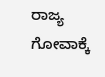ರಾಜ್ಯ ಗೋವಾಕ್ಕೆ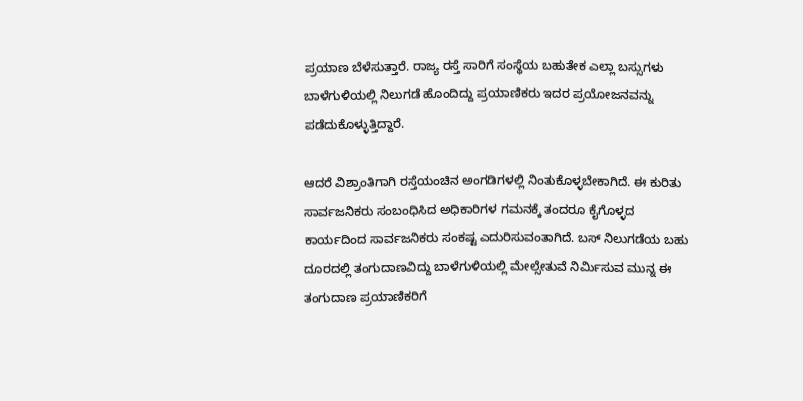ಪ್ರಯಾಣ ಬೆಳೆಸುತ್ತಾರೆ. ರಾಜ್ಯ ರಸ್ತೆ ಸಾರಿಗೆ ಸಂಸ್ಥೆಯ ಬಹುತೇಕ ಎಲ್ಲಾ ಬಸ್ಸುಗಳು ಬಾಳೆಗುಳಿಯಲ್ಲಿ ನಿಲುಗಡೆ ಹೊಂದಿದ್ದು ಪ್ರಯಾಣಿಕರು ಇದರ ಪ್ರಯೋಜನವನ್ನು ಪಡೆದುಕೊಳ್ಳುತ್ತಿದ್ದಾರೆ.

ಆದರೆ ವಿಶ್ರಾಂತಿಗಾಗಿ ರಸ್ತೆಯಂಚಿನ ಅಂಗಡಿಗಳಲ್ಲಿ ನಿಂತುಕೊಳ್ಳಬೇಕಾಗಿದೆ. ಈ ಕುರಿತು ಸಾರ್ವಜನಿಕರು ಸಂಬಂಧಿಸಿದ ಅಧಿಕಾರಿಗಳ ಗಮನಕ್ಕೆ ತಂದರೂ ಕೈಗೊಳ್ಳದ ಕಾರ್ಯದಿಂದ ಸಾರ್ವಜನಿಕರು ಸಂಕಷ್ಟ ಎದುರಿಸುವಂತಾಗಿದೆ. ಬಸ್ ನಿಲುಗಡೆಯ ಬಹು ದೂರದಲ್ಲಿ ತಂಗುದಾಣವಿದ್ದು ಬಾಳೆಗುಳಿಯಲ್ಲಿ ಮೇಲ್ಸೇತುವೆ ನಿರ್ಮಿಸುವ ಮುನ್ನ ಈ ತಂಗುದಾಣ ಪ್ರಯಾಣಿಕರಿಗೆ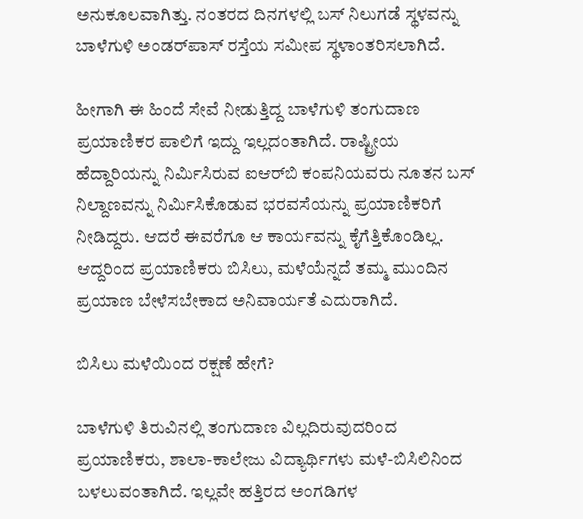ಅನುಕೂಲವಾಗಿತ್ತು. ನಂತರದ ದಿನಗಳಲ್ಲಿ ಬಸ್ ನಿಲುಗಡೆ ಸ್ಥಳವನ್ನು ಬಾಳೆಗುಳಿ ಅಂಡರ್‌ಪಾಸ್ ರಸ್ತೆಯ ಸಮೀಪ ಸ್ಥಳಾಂತರಿಸಲಾಗಿದೆ.

ಹೀಗಾಗಿ ಈ ಹಿಂದೆ ಸೇವೆ ನೀಡುತ್ತಿದ್ದ ಬಾಳೆಗುಳಿ ತಂಗುದಾಣ ಪ್ರಯಾಣಿಕರ ಪಾಲಿಗೆ ಇದ್ದು ಇಲ್ಲದಂತಾಗಿದೆ. ರಾಷ್ಟ್ರೀಯ ಹೆದ್ದಾರಿಯನ್ನು ನಿರ್ಮಿಸಿರುವ ಐಆರ್‌ಬಿ ಕಂಪನಿಯವರು ನೂತನ ಬಸ್ ನಿಲ್ದಾಣವನ್ನು ನಿರ್ಮಿಸಿಕೊಡುವ ಭರವಸೆಯನ್ನು ಪ್ರಯಾಣಿಕರಿಗೆ ನೀಡಿದ್ದರು. ಆದರೆ ಈವರೆಗೂ ಆ ಕಾರ್ಯವನ್ನು ಕೈಗೆತ್ತಿಕೊಂಡಿಲ್ಲ. ಆದ್ದರಿಂದ ಪ್ರಯಾಣಿಕರು ಬಿಸಿಲು, ಮಳೆಯೆನ್ನದೆ ತಮ್ಮ ಮುಂದಿನ ಪ್ರಯಾಣ ಬೇಳೆಸಬೇಕಾದ ಅನಿವಾರ್ಯತೆ ಎದುರಾಗಿದೆ.

ಬಿಸಿಲು ಮಳೆಯಿಂದ ರಕ್ಷಣೆ ಹೇಗೆ?

ಬಾಳೆಗುಳಿ ತಿರುವಿನಲ್ಲಿ ತಂಗುದಾಣ ವಿಲ್ಲದಿರುವುದರಿಂದ ಪ್ರಯಾಣಿಕರು, ಶಾಲಾ-ಕಾಲೇಜು ವಿದ್ಯಾರ್ಥಿಗಳು ಮಳೆ-ಬಿಸಿಲಿನಿಂದ ಬಳಲುವಂತಾಗಿದೆ. ಇಲ್ಲವೇ ಹತ್ತಿರದ ಅಂಗಡಿಗಳ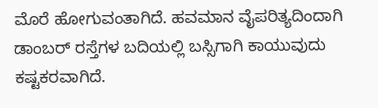ಮೊರೆ ಹೋಗುವಂತಾಗಿದೆ. ಹವಮಾನ ವೈಪರಿತ್ಯದಿಂದಾಗಿ ಡಾಂಬರ್ ರಸ್ತೆಗಳ ಬದಿಯಲ್ಲಿ ಬಸ್ಸಿಗಾಗಿ ಕಾಯುವುದು ಕಷ್ಟಕರವಾಗಿದೆ.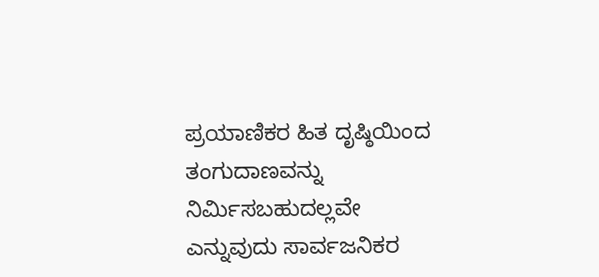ಪ್ರಯಾಣಿಕರ ಹಿತ ದೃಷ್ಠಿಯಿಂದ ತಂಗುದಾಣವನ್ನು ನಿರ್ಮಿಸಬಹುದಲ್ಲವೇ ಎನ್ನುವುದು ಸಾರ್ವಜನಿಕರ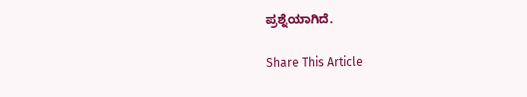ಪ್ರಶ್ನೆಯಾಗಿದೆ.

Share This Article